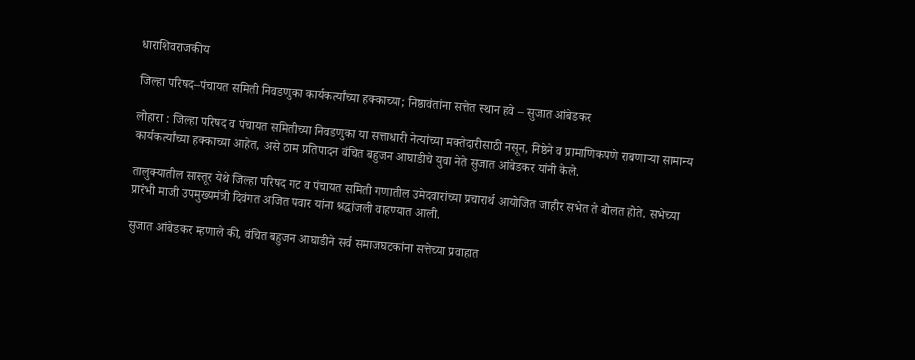धाराशिवराजकीय

जिल्हा परिषद–पंचायत समिती निवडणुका कार्यकर्त्यांच्या हक्काच्या; निष्ठावंतांना सत्तेत स्थान हवे – सुजात आंबेडकर

लोहारा : जिल्हा परिषद व पंचायत समितीच्या निवडणुका या सत्ताधारी नेत्यांच्या मक्तेदारीसाठी नसून, निष्ठेने व प्रामाणिकपणे राबणाऱ्या सामान्य कार्यकर्त्यांच्या हक्काच्या आहेत, असे ठाम प्रतिपादन वंचित बहुजन आघाडीचे युवा नेते सुजात आंबेडकर यांनी केले.

तालुक्यातील सास्तूर येथे जिल्हा परिषद गट व पंचायत समिती गणातील उमेदवारांच्या प्रचारार्थ आयोजित जाहीर सभेत ते बोलत होते. सभेच्या प्रारंभी माजी उपमुख्यमंत्री दिवंगत अजित पवार यांना श्रद्धांजली वाहण्यात आली.

सुजात आंबेडकर म्हणाले की, वंचित बहुजन आघाडीने सर्व समाजघटकांना सत्तेच्या प्रवाहात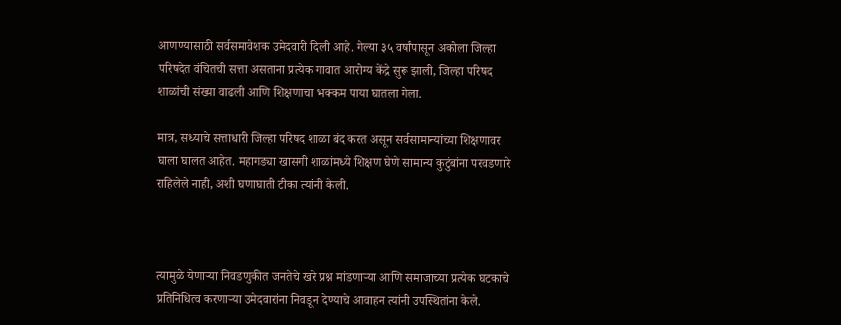आणण्यासाठी सर्वसमावेशक उमेदवारी दिली आहे. गेल्या ३५ वर्षांपासून अकोला जिल्हा परिषदेत वंचितची सत्ता असताना प्रत्येक गावात आरोग्य केंद्रे सुरू झाली, जिल्हा परिषद शाळांची संख्या वाढली आणि शिक्षणाचा भक्कम पाया घातला गेला.

मात्र, सध्याचे सत्ताधारी जिल्हा परिषद शाळा बंद करत असून सर्वसामान्यांच्या शिक्षणावर घाला घालत आहेत. महागड्या खासगी शाळांमध्ये शिक्षण घेणे सामान्य कुटुंबांना परवडणारे राहिलेले नाही, अशी घणाघाती टीका त्यांनी केली.



त्यामुळे येणाऱ्या निवडणुकीत जनतेचे खरे प्रश्न मांडणाऱ्या आणि समाजाच्या प्रत्येक घटकाचे प्रतिनिधित्व करणाऱ्या उमेदवारांना निवडून देण्याचे आवाहन त्यांनी उपस्थितांना केले.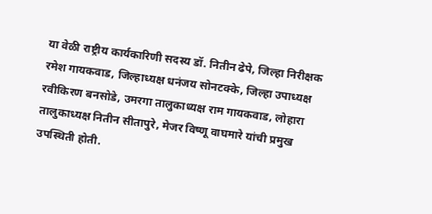या वेळी राष्ट्रीय कार्यकारिणी सदस्य डॉ. नितीन ढेपे, जिल्हा निरीक्षक रमेश गायकवाड, जिल्हाध्यक्ष धनंजय सोनटक्के, जिल्हा उपाध्यक्ष रवीकिरण बनसोडे, उमरगा तालुकाध्यक्ष राम गायकवाड, लोहारा तालुकाध्यक्ष नितीन सीतापुरे, मेजर विष्णू वाघमारे यांची प्रमुख उपस्थिती होती.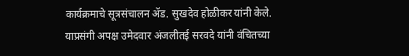कार्यक्रमाचे सूत्रसंचालन ॲड. सुखदेव होळीकर यांनी केले. याप्रसंगी अपक्ष उमेदवार अंजलीतई सरवदे यांनी वंचितच्या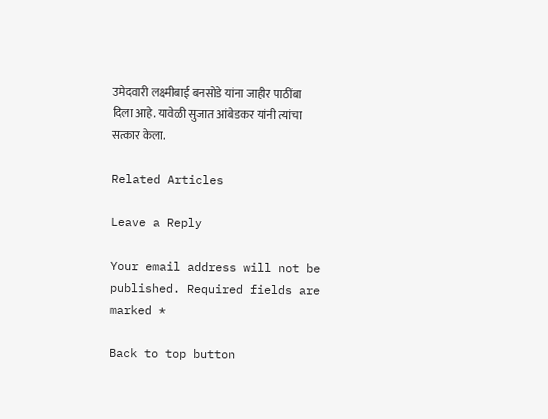उमेदवारी लक्ष्मीबाई बनसोडे यांना जाहीर पाठींबा दिला आहे. यावेळी सुजात आंबेडकर यांनी त्यांचा सत्कार केला.

Related Articles

Leave a Reply

Your email address will not be published. Required fields are marked *

Back to top button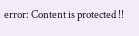error: Content is protected !!